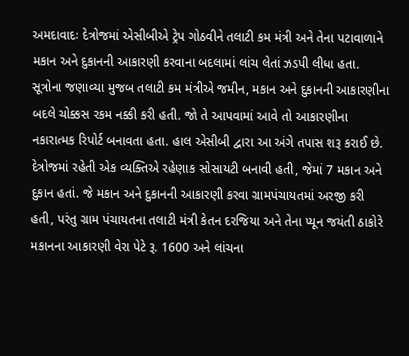અમદાવાદઃ દેત્રોજમાં એસીબીએ ટ્રેપ ગોઠવીને તલાટી કમ મંત્રી અને તેના પટાવાળાને મકાન અને દુકાનની આકારણી કરવાના બદલામાં લાંચ લેતાં ઝડપી લીધા હતા. સૂત્રોના જણાવ્યા મુજબ તલાટી કમ મંત્રીએ જમીન, મકાન અને દુકાનની આકારણીના બદલે ચોક્કસ રકમ નક્કી કરી હતી. જો તે આપવામાં આવે તો આકારણીના નકારાત્મક રિપોર્ટ બનાવતા હતા. હાલ એસીબી દ્વારા આ અંગે તપાસ શરૂ કરાઈ છે.
દેત્રોજમાં રહેતી એક વ્યક્તિએ રહેણાક સોસાયટી બનાવી હતી, જેમાં 7 મકાન અને દુકાન હતાં. જે મકાન અને દુકાનની આકારણી કરવા ગ્રામપંચાયતમાં અરજી કરી હતી, પરંતુ ગ્રામ પંચાયતના તલાટી મંત્રી કેતન દરજિયા અને તેના પ્યૂન જયંતી ઠાકોરે મકાનના આકારણી વેરા પેટે રૂ. 1600 અને લાંચના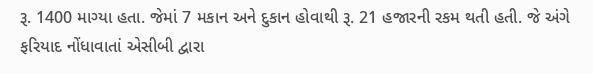રૂ. 1400 માગ્યા હતા. જેમાં 7 મકાન અને દુકાન હોવાથી રૂ. 21 હજારની રકમ થતી હતી. જે અંગે ફરિયાદ નોંધાવાતાં એસીબી દ્વારા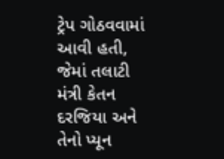ટ્રેપ ગોઠવવામાં આવી હતી, જેમાં તલાટી મંત્રી કેતન દરજિયા અને તેનો પ્યૂન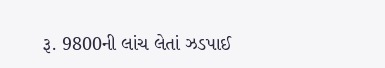રૂ. 9800ની લાંચ લેતાં ઝડપાઈ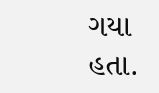ગયા હતા.